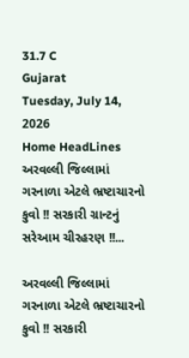31.7 C
Gujarat
Tuesday, July 14, 2026
Home HeadLines અરવલ્લી જિલ્લામાં ગરનાળા એટલે ભ્રષ્ટાચારનો કુવો !! સરકારી ગ્રાન્ટનું સરેઆમ ચીરહરણ !!...

અરવલ્લી જિલ્લામાં ગરનાળા એટલે ભ્રષ્ટાચારનો કુવો !! સરકારી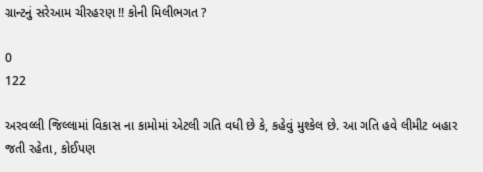ગ્રાન્ટનું સરેઆમ ચીરહરણ !! કોની મિલીભગત ?

0
122

અરવલ્લી જિલ્લામાં વિકાસ ના કામોમાં એટલી ગતિ વધી છે કે, કહેવું મુશ્કેલ છે. આ ગતિ હવે લીમીટ બહાર જતી રહેતા, કોઈપણ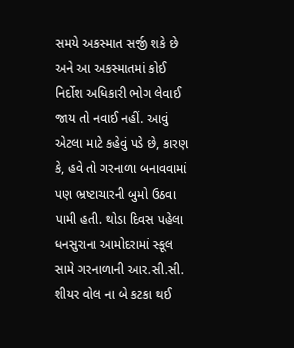સમયે અકસ્માત સર્જી શકે છે અને આ અકસ્માતમાં કોઈ નિર્દોશ અધિકારી ભોગ લેવાઈ જાય તો નવાઈ નહીં. આવું એટલા માટે કહેવું પડે છે, કારણ કે, હવે તો ગરનાળા બનાવવામાં પણ ભ્રષ્ટાચારની બુમો ઉઠવા પામી હતી. થોડા દિવસ પહેલા ધનસુરાના આમોદરામાં સ્કૂલ સામે ગરનાળાની આર.સી.સી. શીયર વોલ ના બે કટકા થઈ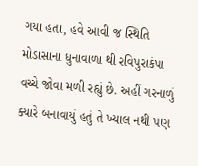ગયા હતા, હવે આવી જ સ્થિતિ મોડાસાના ધુનાવાળા થી રવિપુરાકંપા વચ્ચે જોવા મળી રહ્યું છે. અહીં ગરનાળું ક્યારે બનાવાયું હતું તે ખ્યાલ નથી પણ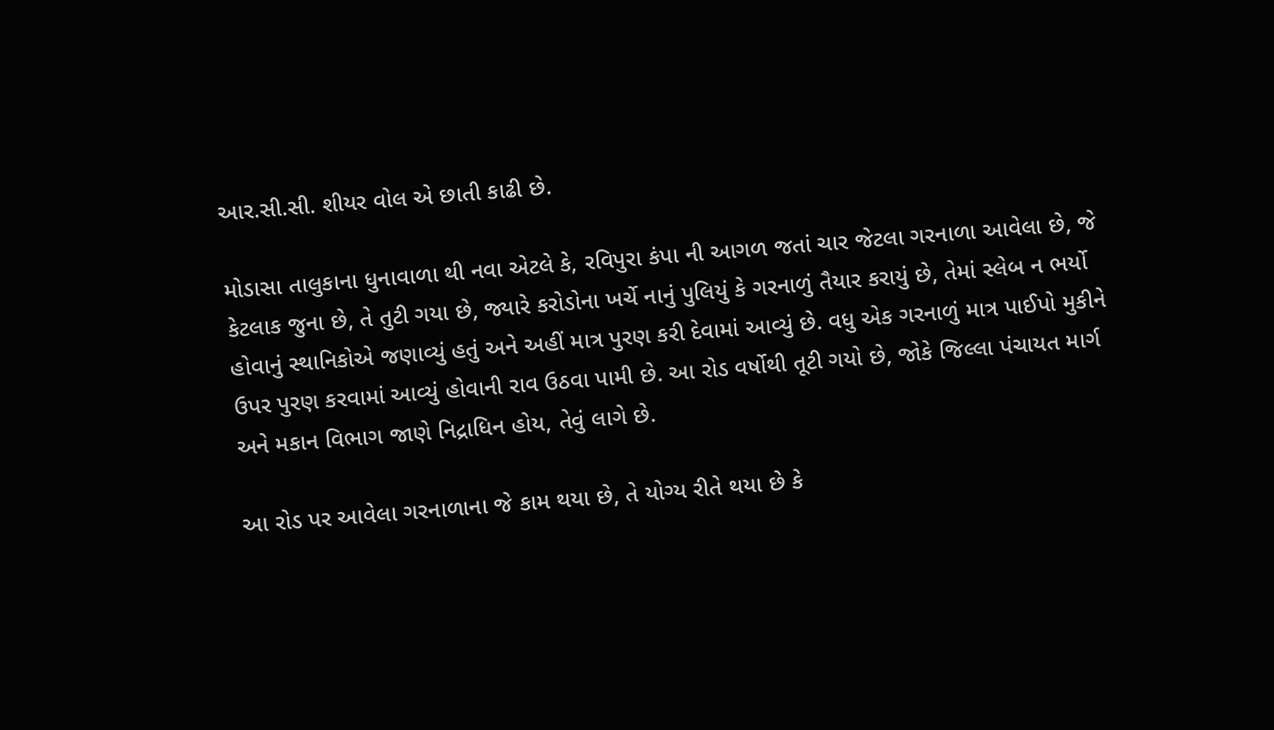આર.સી.સી. શીયર વોલ એ છાતી કાઢી છે.

મોડાસા તાલુકાના ધુનાવાળા થી નવા એટલે કે, રવિપુરા કંપા ની આગળ જતાં ચાર જેટલા ગરનાળા આવેલા છે, જે કેટલાક જુના છે, તે તુટી ગયા છે, જ્યારે કરોડોના ખર્ચે નાનું પુલિયું કે ગરનાળું તૈયાર કરાયું છે, તેમાં સ્લેબ ન ભર્યો હોવાનું સ્થાનિકોએ જણાવ્યું હતું અને અહીં માત્ર પુરણ કરી દેવામાં આવ્યું છે. વધુ એક ગરનાળું માત્ર પાઈપો મુકીને ઉપર પુરણ કરવામાં આવ્યું હોવાની રાવ ઉઠવા પામી છે. આ રોડ વર્ષોથી તૂટી ગયો છે, જોકે જિલ્લા પંચાયત માર્ગ અને મકાન વિભાગ જાણે નિદ્રાધિન હોય, તેવું લાગે છે.

આ રોડ પર આવેલા ગરનાળાના જે કામ થયા છે, તે યોગ્ય રીતે થયા છે કે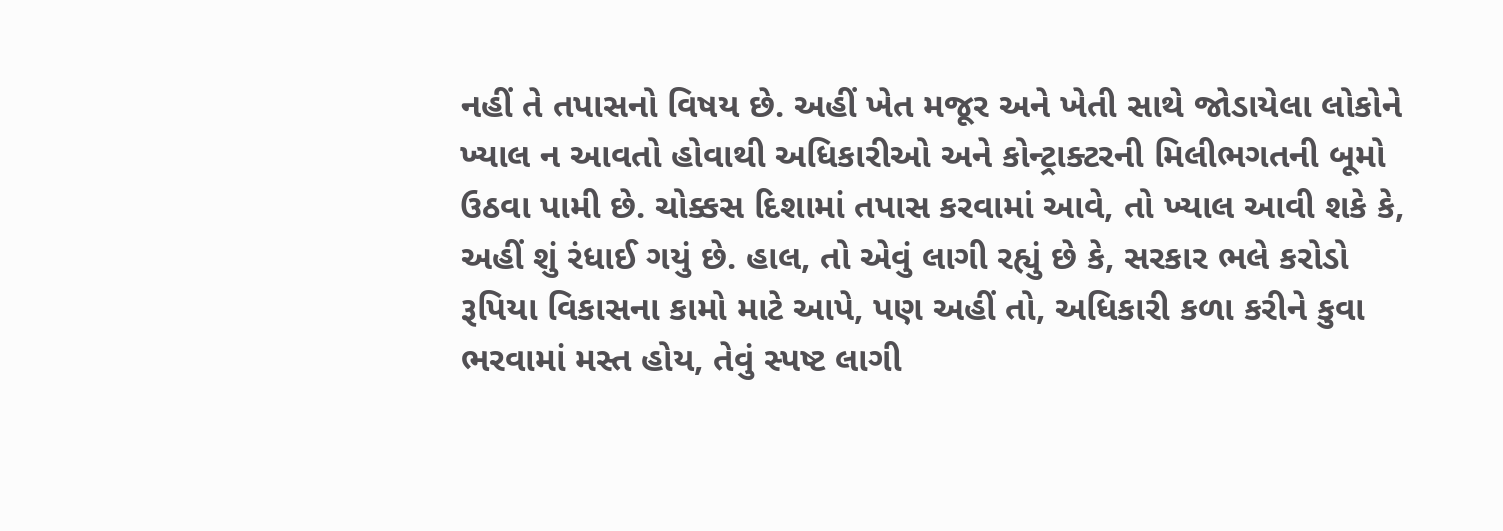નહીં તે તપાસનો વિષય છે. અહીં ખેત મજૂર અને ખેતી સાથે જોડાયેલા લોકોને ખ્યાલ ન આવતો હોવાથી અધિકારીઓ અને કોન્ટ્રાક્ટરની મિલીભગતની બૂમો ઉઠવા પામી છે. ચોક્કસ દિશામાં તપાસ કરવામાં આવે, તો ખ્યાલ આવી શકે કે, અહીં શું રંધાઈ ગયું છે. હાલ, તો એવું લાગી રહ્યું છે કે, સરકાર ભલે કરોડો રૂપિયા વિકાસના કામો માટે આપે, પણ અહીં તો, અધિકારી કળા કરીને કુવા ભરવામાં મસ્ત હોય, તેવું સ્પષ્ટ લાગી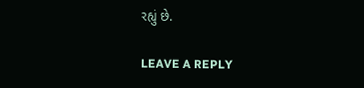રહ્યું છે.

LEAVE A REPLY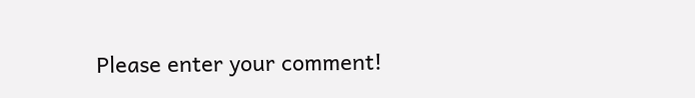Please enter your comment!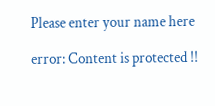Please enter your name here

error: Content is protected !!